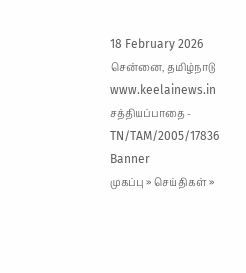18 February 2026 சென்னை, தமிழ்நாடு
www.keelainews.in
சத்தியப்பாதை - TN/TAM/2005/17836
Banner
முகப்பு » செய்திகள் »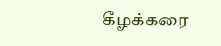கீழக்கரை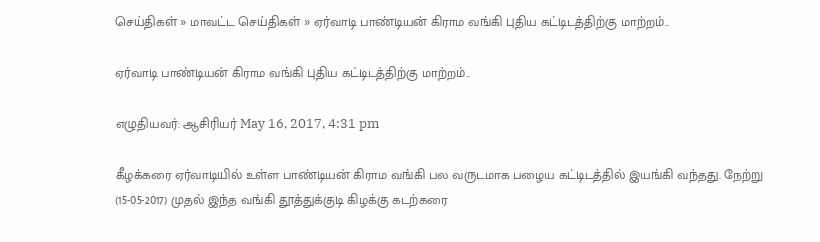செய்திகள் » மாவட்ட செய்திகள் » ஏர்வாடி பாண்டியன் கிராம வங்கி புதிய கட்டிடத்திற்கு மாற்றம்..

ஏர்வாடி பாண்டியன் கிராம வங்கி புதிய கட்டிடத்திற்கு மாற்றம்..

எழுதியவர்: ஆசிரியர் May 16, 2017, 4:31 pm

கீழக்கரை ஏர்வாடியில் உள்ள பாண்டியன் கிராம வங்கி பல வருடமாக பழைய கட்டிடத்தில் இயங்கி வந்தது. நேற்று (15-05-2017) முதல் இந்த வங்கி தூத்துக்குடி கிழக்கு கடற்கரை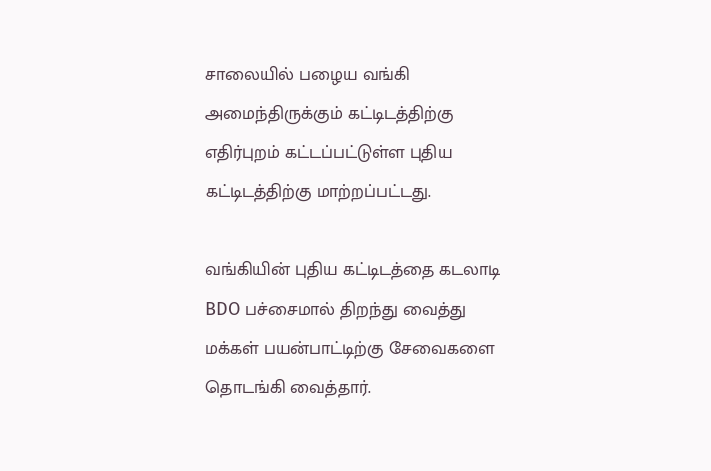சாலையில் பழைய வங்கி அமைந்திருக்கும் கட்டிடத்திற்கு எதிர்புறம் கட்டப்பட்டுள்ள புதிய கட்டிடத்திற்கு மாற்றப்பட்டது.

வங்கியின் புதிய கட்டிடத்தை கடலாடி BDO பச்சைமால் திறந்து வைத்து மக்கள் பயன்பாட்டிற்கு சேவைகளை தொடங்கி வைத்தார்.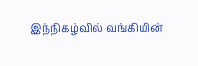இந்நிகழ்வில் வங்கியின்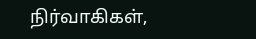நிர்வாகிகள்,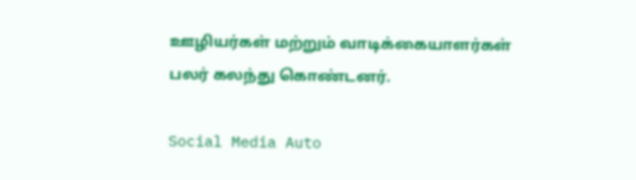ஊழியர்கள் மற்றும் வாடிக்கையாளர்கள் பலர் கலந்து கொண்டனர்.

Social Media Auto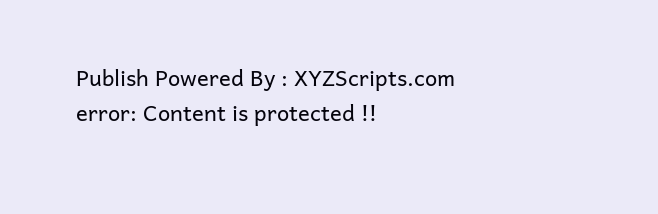Publish Powered By : XYZScripts.com
error: Content is protected !!